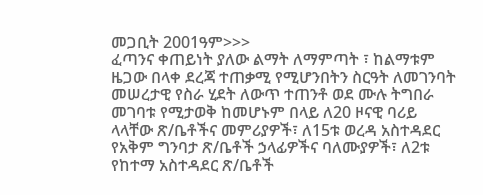መጋቢት 2001ዓም>>>
ፈጣንና ቀጠይነት ያለው ልማት ለማምጣት ፣ ከልማቱም ዜጋው በላቀ ደረጃ ተጠቃሚ የሚሆንበትን ስርዓት ለመገንባት መሠረታዊ የስራ ሂደት ለውጥ ተጠንቶ ወደ ሙሉ ትግበራ መገባቱ የሚታወቅ ከመሆኑም በላይ ለ20 ዞናዊ ባሪይ ላላቸው ጽ/ቤቶችና መምሪያዎች፣ ለ15ቱ ወረዳ አስተዳደር የአቅም ግንባታ ጽ/ቤቶች ኃላፊዎችና ባለሙያዎች፣ ለ2ቱ የከተማ አስተዳደር ጽ/ቤቶች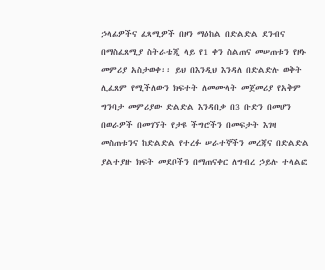ኃላፊዎችና ፈጻሚዎች በዞን ማዕከል በድልድል ደንብና በማስፈጸሚያ ስትራቴጂ ላይ የ1 ቀን ስልጠና መሠጠቱን የዞኑ መምሪያ አስታወቀ፡፡ ይህ በእንዲህ እንዳለ በድልድሉ ወቅት ሊፈጸም የሚችለውን ክፍተት ለመሙላት መጀመሪያ የአቅም ግንባታ መምሪያው ድልድል እንዳበቃ በ3 ቡድን በመሆን በወራዎች በመገኘት የታዩ ችግሮችን በመፍታት እገዛ መስጠቱንና ከድልድል የተረፉ ሠራተኞችን መረጃና በድልድል ያልተያዙ ክፍት መደቦችን በማጠናቀር ለግብረ ኃይሉ ተላልፎ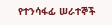የተንሳፋፊ ሠራተኞች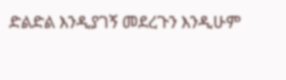ድልድል እንዲያገኝ መደረጉን እንዲሁም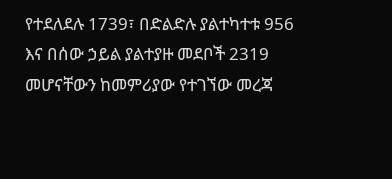የተደለደሉ 1739፣ በድልድሉ ያልተካተቱ 956 እና በሰው ኃይል ያልተያዙ መደቦች 2319 መሆናቸውን ከመምሪያው የተገኘው መረጃ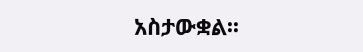አስታውቋል፡፡